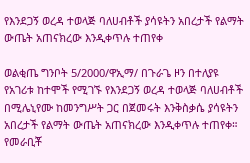የእንደጋኝ ወረዳ ተወላጅ ባለሀብቶች ያሳዩትን አበረታች የልማት ውጤት አጠናክረው እንዲቀጥሉ ተጠየቀ

ወልቂጤ ግንቦት 5/2000/ዋኢማ/ በጉራጌ ዞን በተለያዩ የአገሪቱ ከተሞች የሚገኙ የእንደጋኝ ወረዳ ተወላጅ ባለሀብቶች በሚሌኒየሙ ከመንግሥት ጋር በጀመሩት እንቅስቃሴ ያሳዩትን አበረታች የልማት ውጤት አጠናክረው እንዲቀጥሉ ተጠየቀ። የመራቢቾ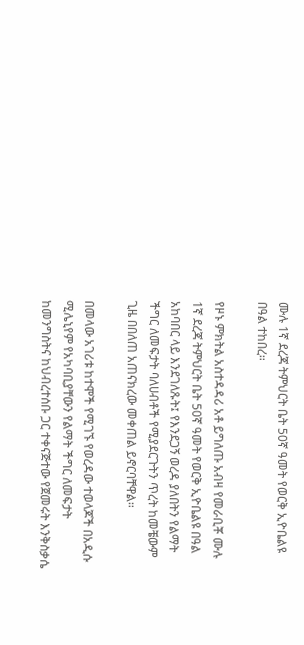ሙሉ 1ኛ ደረጃ ትምህርት ቤት 50ኛ ዓመት የወርቅ ኢዮቤልዩ በዓል ተከበረ።

የዞኑ ምክትል አስተዳዳሪ አቶ ይግለጡ አብዛ የመራቢቾ ሙሉ 1ኛ ደረጃ ትምህርት ቤት 50ኛ ዓመት የወርቅ ኢዮቤልዩ በዓል አከባበር ላይ እንደገለጹት፤ የእንደጋኝ ወረዳ ያለበትን የልማት ችግር ለመፍታት ባለሀብቶች የሚያደርጉትን ጥረት ከመቼውም ጊዜ በበለጠ አጠናክረው መቀጠል ይኖርባቸዋል።

በመላው አገሪቱ ከተሞች የሚገኙ የወረዳው ተወላጆች በአዲሱ ሚሌኒየም የአካባቢያቸውን የልማት ችግር ለመፍታት ከመንግስትና ከህብረተሰቡ ጋር ተቀናጅተው የጀመሩት እንቅስቃሴ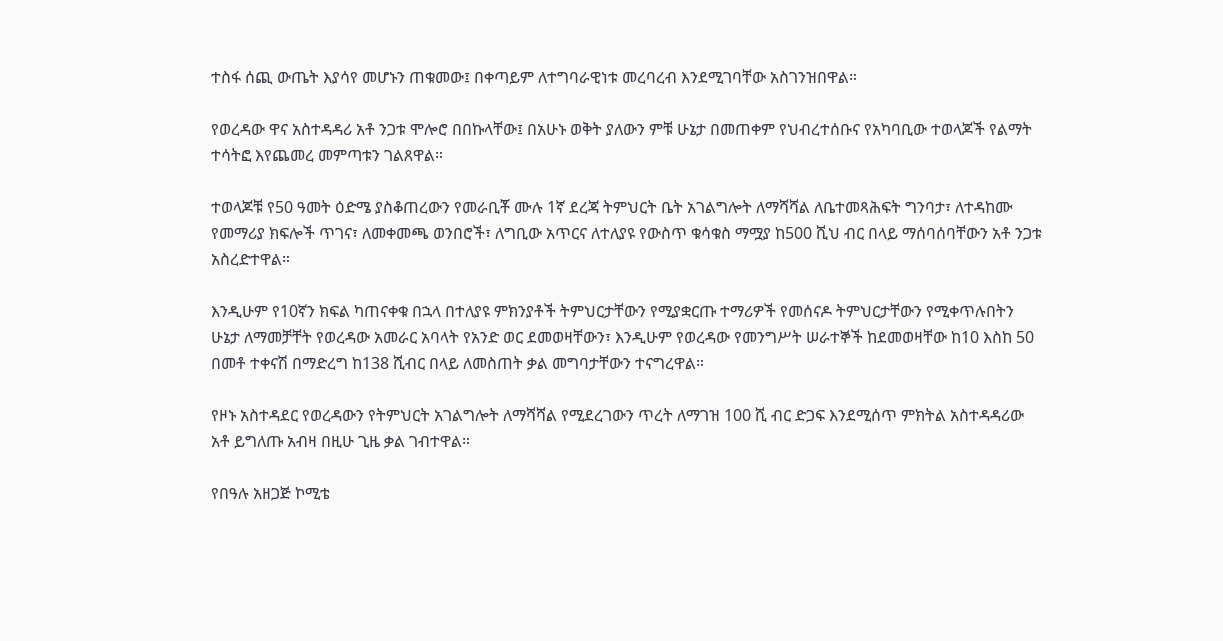ተስፋ ሰጪ ውጤት እያሳየ መሆኑን ጠቁመው፤ በቀጣይም ለተግባራዊነቱ መረባረብ እንደሚገባቸው አስገንዝበዋል።

የወረዳው ዋና አስተዳዳሪ አቶ ንጋቱ ሞሎሮ በበኩላቸው፤ በአሁኑ ወቅት ያለውን ምቹ ሁኔታ በመጠቀም የህብረተሰቡና የአካባቢው ተወላጆች የልማት ተሳትፎ እየጨመረ መምጣቱን ገልጸዋል።

ተወላጆቹ የ50 ዓመት ዕድሜ ያስቆጠረውን የመራቢቾ ሙሉ 1ኛ ደረጃ ትምህርት ቤት አገልግሎት ለማሻሻል ለቤተመጻሕፍት ግንባታ፣ ለተዳከሙ የመማሪያ ክፍሎች ጥገና፣ ለመቀመጫ ወንበሮች፣ ለግቢው አጥርና ለተለያዩ የውስጥ ቁሳቁስ ማሟያ ከ500 ሺህ ብር በላይ ማሰባሰባቸውን አቶ ንጋቱ አስረድተዋል።

እንዲሁም የ10ኛን ክፍል ካጠናቀቁ በኋላ በተለያዩ ምክንያቶች ትምህርታቸውን የሚያቋርጡ ተማሪዎች የመሰናዶ ትምህርታቸውን የሚቀጥሉበትን ሁኔታ ለማመቻቸት የወረዳው አመራር አባላት የአንድ ወር ደመወዛቸውን፣ እንዲሁም የወረዳው የመንግሥት ሠራተኞች ከደመወዛቸው ከ10 እስከ 50 በመቶ ተቀናሽ በማድረግ ከ138 ሺብር በላይ ለመስጠት ቃል መግባታቸውን ተናግረዋል።

የዞኑ አስተዳደር የወረዳውን የትምህርት አገልግሎት ለማሻሻል የሚደረገውን ጥረት ለማገዝ 100 ሺ ብር ድጋፍ እንደሚሰጥ ምክትል አስተዳዳሪው አቶ ይግለጡ አብዛ በዚሁ ጊዜ ቃል ገብተዋል።

የበዓሉ አዘጋጅ ኮሚቴ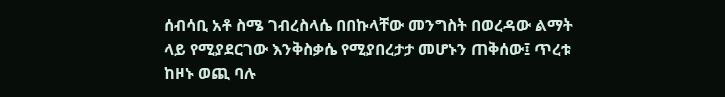ሰብሳቢ አቶ ስሜ ገብረስላሴ በበኩላቸው መንግስት በወረዳው ልማት ላይ የሚያደርገው እንቅስቃሴ የሚያበረታታ መሆኑን ጠቅሰው፤ ጥረቱ ከዞኑ ወጪ ባሉ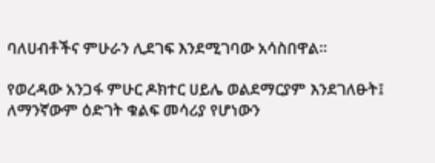ባለሀብቶችና ምሁራን ሊደገፍ እንደሚገባው አሳስበዋል።

የወረዳው አንጋፋ ምሁር ዶክተር ሀይሌ ወልደማርያም እንደገለፁት፤ ለማንኛውም ዕድገት ቁልፍ መሳሪያ የሆነውን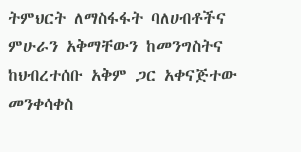ትምህርት ለማስፋፋት ባለሀብቶችና ምሁራን አቅማቸውን ከመንግስትና ከህብረተሰቡ አቅም ጋር አቀናጅተው መንቀሳቀስ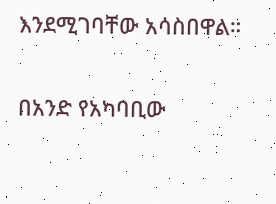እንደሚገባቸው አሳስበዋል።

በአንድ የአካባቢው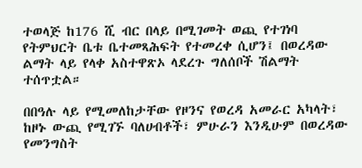ተወላጅ ከ176 ሺ ብር በላይ በሚገመት ወጪ የተገነባ የትምህርት ቤቱ ቤተመጻሕፍት የተመረቀ ሲሆን፤ በወረዳው ልማት ላይ የላቀ አስተዋጽኦ ላደረጉ ግለሰቦች ሽልማት ተሰጥቷል።

በበዓሉ ላይ የሚመለከታቸው የዞንና የወረዳ አመራር አካላት፣ ከዞኑ ውጪ የሚገኙ ባለሀብቶች፣ ምሁራን እንዲሁም በወረዳው የመንግስት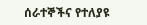ሰራተኞችና የተለያዩ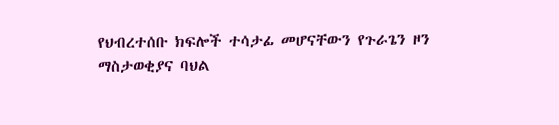የህብረተሰቡ ክፍሎች ተሳታፊ መሆናቸውን የጉራጌን ዞን ማስታወቂያና ባህል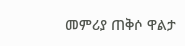መምሪያ ጠቅሶ ዋልታ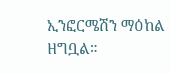ኢንፎርሜሽን ማዕከል ዘግቧል።